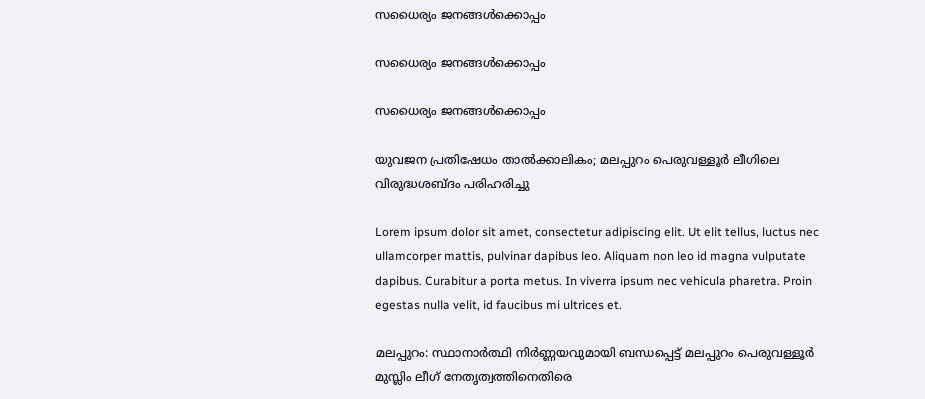സധൈര്യം ജനങ്ങൾക്കൊപ്പം

സധൈര്യം ജനങ്ങൾക്കൊപ്പം

സധൈര്യം ജനങ്ങൾക്കൊപ്പം

യുവജന പ്രതിഷേധം താൽക്കാലികം; മലപ്പുറം പെരുവള്ളൂർ ലീഗിലെ വിരുദ്ധശബ്ദം പരിഹരിച്ചു

Lorem ipsum dolor sit amet, consectetur adipiscing elit. Ut elit tellus, luctus nec ullamcorper mattis, pulvinar dapibus leo. Aliquam non leo id magna vulputate dapibus. Curabitur a porta metus. In viverra ipsum nec vehicula pharetra. Proin egestas nulla velit, id faucibus mi ultrices et.

മലപ്പുറം: സ്ഥാനാർത്ഥി നിർണ്ണയവുമായി ബന്ധപ്പെട്ട് മലപ്പുറം പെരുവള്ളൂർ മുസ്ലിം ലീഗ് നേതൃത്വത്തിനെതിരെ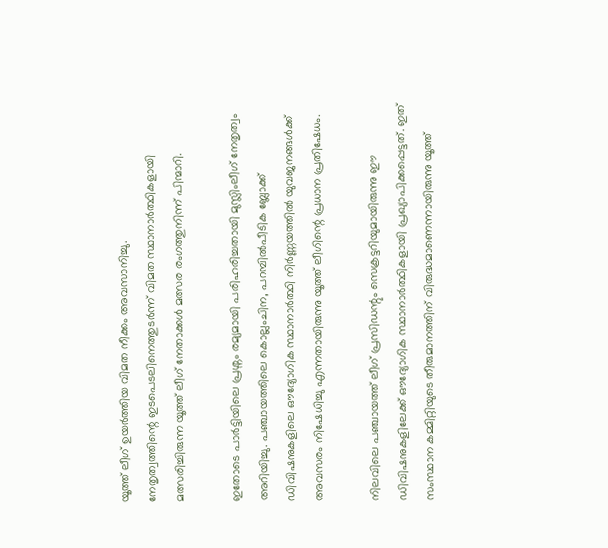യൂത്ത് ലീഗ് ഉയർത്തിയ വിമത നീക്കം അവസാനിച്ചു.
നേതൃത്വത്തിന്റെ ഇടപെടലിനെത്തുടർന്ന് വിമത സ്ഥാനാർത്ഥികളായി മത്സരിച്ചിരുന്ന യൂത്ത് ലീഗ് നേതാക്കൾ മത്സര രംഗത്തുനിന്ന് പിന്മാറി.

ഇതോടെ പാർട്ടിയിലെ പ്രശ്നം രമ്യമായി പരിഹരിച്ചതായി മുസ്ലിംലീഗ് നേതൃത്വം അറിയിച്ചു. പഞ്ചായത്തിലെ കൊല്ലംചിന, പറമ്പിൽപീടിക ബ്ലോക്ക് ഡിവിഷനുകളിലെ ഔദ്യോഗിക സ്ഥാനാർത്ഥി നിർണ്ണയത്തിൽ യുവജനങ്ങൾക്ക് അവസരം നിഷേധിച്ചു എന്നതായിരുന്നു യൂത്ത് ലീഗിന്റെ പ്രധാന പ്രതിഷേധം.

നിലവിലെ പഞ്ചായത്ത് ലീഗ് പ്രസിഡന്റും സെക്രട്ടറിയുമായിരുന്നു ഈ ഡിവിഷനുകളിലേക്ക് ഔദ്യോഗിക സ്ഥാനാർത്ഥികളായി പ്രഖ്യാപിക്കപ്പെട്ടത്. ഇത് സംസ്ഥാന കമ്മിറ്റിയുടെ തീരുമാനത്തിന് വിരുദ്ധമാണെന്നായിരുന്നു യൂത്ത്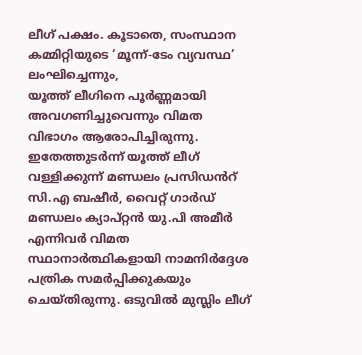ലീഗ് പക്ഷം. കൂടാതെ, സംസ്ഥാന കമ്മിറ്റിയുടെ ‘മൂന്ന്-ടേം വ്യവസ്ഥ’ ലംഘിച്ചെന്നും,
യൂത്ത് ലീഗിനെ പൂർണ്ണമായി അവഗണിച്ചുവെന്നും വിമത വിഭാഗം ആരോപിച്ചിരുന്നു.
ഇതേത്തുടർന്ന് യൂത്ത് ലീഗ് വള്ളിക്കുന്ന് മണ്ഡലം പ്രസിഡൻറ് സി.എ ബഷീർ‍, വൈറ്റ് ഗാർഡ് മണ്ഡലം ക്യാപ്റ്റൻ യു.പി അമീർ എന്നിവർ വിമത സ്ഥാനാർത്ഥികളായി നാമനിർദ്ദേശ പത്രിക സമർപ്പിക്കുകയും ചെയ്തിരുന്നു. ഒടുവിൽ മുസ്ലിം ലീഗ്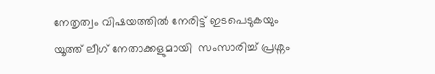നേതൃത്വം വിഷയത്തിൽ നേരിട്ട് ഇടപെടുകയും യൂത്ത് ലീഗ് നേതാക്കളുമായി  സംസാരിച്ച് പ്രശ്നം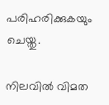പരിഹരിക്കുകയും ചെയ്തു.

നിലവിൽ വിമത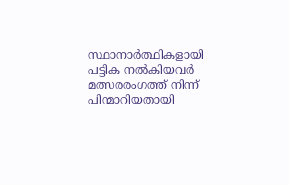സ്ഥാനാർത്ഥികളായി പട്ടിക നൽകിയവർ മത്സരരംഗത്ത് നിന്ന്  പിന്മാറിയതായി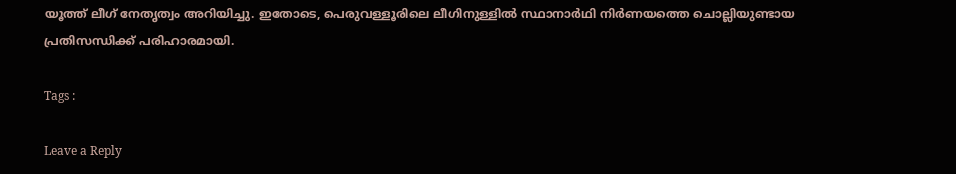യൂത്ത് ലീഗ് നേതൃത്വം അറിയിച്ചു. ഇതോടെ, പെരുവള്ളൂരിലെ ലീഗിനുള്ളിൽ സ്ഥാനാർഥി നിർണയത്തെ ചൊല്ലിയുണ്ടായ പ്രതിസന്ധിക്ക് പരിഹാരമായി.

Tags :

Leave a Reply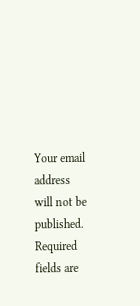Your email address will not be published. Required fields are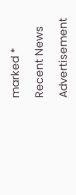marked *

Recent News

Advertisement